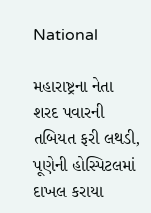National

મહારાષ્ટ્રના નેતા શરદ પવારની તબિયત ફરી લથડી, પૂણેની હોસ્પિટલમાં દાખલ કરાયા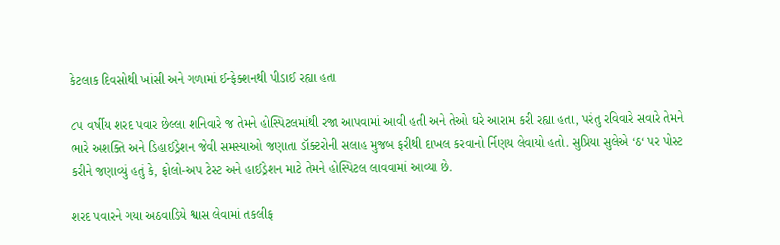કેટલાક દિવસોથી ખાંસી અને ગળામાં ઈન્ફેક્શનથી પીડાઈ રહ્યા હતા

૮૫ વર્ષીય શરદ પવાર છેલ્લા શનિવારે જ તેમને હોસ્પિટલમાંથી રજા આપવામાં આવી હતી અને તેઓ ઘરે આરામ કરી રહ્યા હતા, પરંતુ રવિવારે સવારે તેમને ભારે અશક્તિ અને ડિહાઈડ્રેશન જેવી સમસ્યાઓ જણાતા ડૉક્ટરોની સલાહ મુજબ ફરીથી દાખલ કરવાનો ર્નિણય લેવાયો હતો. સુપ્રિયા સુલેએ ‘ઠ‘ પર પોસ્ટ કરીને જણાવ્યું હતું કે, ફોલો-અપ ટેસ્ટ અને હાઈડ્રેશન માટે તેમને હોસ્પિટલ લાવવામાં આવ્યા છે.

શરદ પવારને ગયા અઠવાડિયે શ્વાસ લેવામાં તકલીફ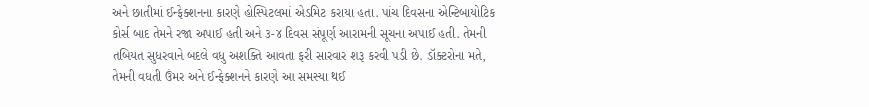અને છાતીમાં ઈન્ફેક્શનના કારણે હોસ્પિટલમાં એડમિટ કરાયા હતા. પાંચ દિવસના એન્ટિબાયોટિક કોર્સ બાદ તેમને રજા અપાઈ હતી અને ૩-૪ દિવસ સંપૂર્ણ આરામની સૂચના અપાઈ હતી. તેમની તબિયત સુધરવાને બદલે વધુ અશક્તિ આવતા ફરી સારવાર શરૂ કરવી પડી છે. ડૉક્ટરોના મતે, તેમની વધતી ઉંમર અને ઈન્ફેક્શનને કારણે આ સમસ્યા થઈ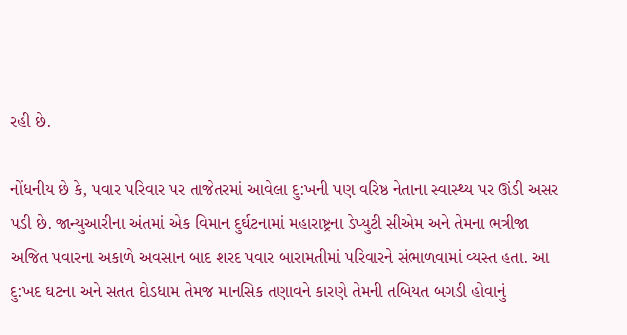રહી છે.

નોંધનીય છે કે, પવાર પરિવાર પર તાજેતરમાં આવેલા દુ:ખની પણ વરિષ્ઠ નેતાના સ્વાસ્થ્ય પર ઊંડી અસર પડી છે. જાન્યુઆરીના અંતમાં એક વિમાન દુર્ઘટનામાં મહારાષ્ટ્રના ડેપ્યુટી સીએમ અને તેમના ભત્રીજા અજિત પવારના અકાળે અવસાન બાદ શરદ પવાર બારામતીમાં પરિવારને સંભાળવામાં વ્યસ્ત હતા. આ દુ:ખદ ઘટના અને સતત દોડધામ તેમજ માનસિક તણાવને કારણે તેમની તબિયત બગડી હોવાનું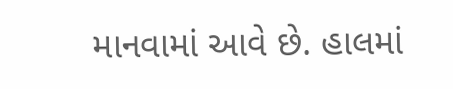માનવામાં આવે છે. હાલમાં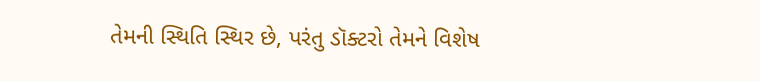તેમની સ્થિતિ સ્થિર છે, પરંતુ ડૉક્ટરો તેમને વિશેષ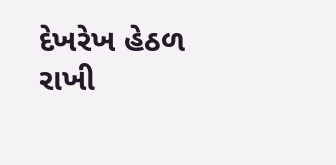દેખરેખ હેઠળ રાખી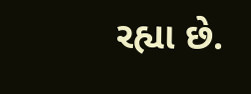રહ્યા છે.